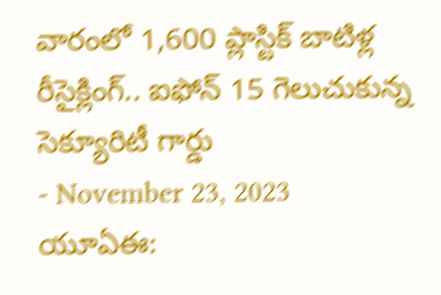వారంలో 1,600 ప్లాస్టిక్ బాటిళ్ల రీసైక్లింగ్.. ఐఫోన్ 15 గెలుచుకున్న సెక్యూరిటీ గార్డు
- November 23, 2023
యూఏఈ: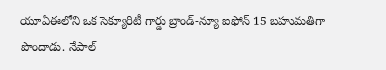యూఏఈలోని ఒక సెక్యూరిటీ గార్డు బ్రాండ్-న్యూ ఐఫోన్ 15 బహుమతిగా పొందాడు. నేపాల్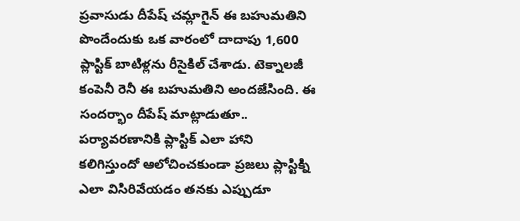ప్రవాసుడు దీపేష్ చమ్లాగైన్ ఈ బహుమతిని పొందేందుకు ఒక వారంలో దాదాపు 1,600 ప్లాస్టిక్ బాటిళ్లను రీసైకిల్ చేశాడు. టెక్నాలజీ కంపెనీ రెనీ ఈ బహుమతిని అందజేసింది. ఈ సందర్భాం దీపేష్ మాట్లాడుతూ.. పర్యావరణానికి ప్లాస్టిక్ ఎలా హాని కలిగిస్తుందో ఆలోచించకుండా ప్రజలు ప్లాస్టిక్ని ఎలా విసిరివేయడం తనకు ఎప్పుడూ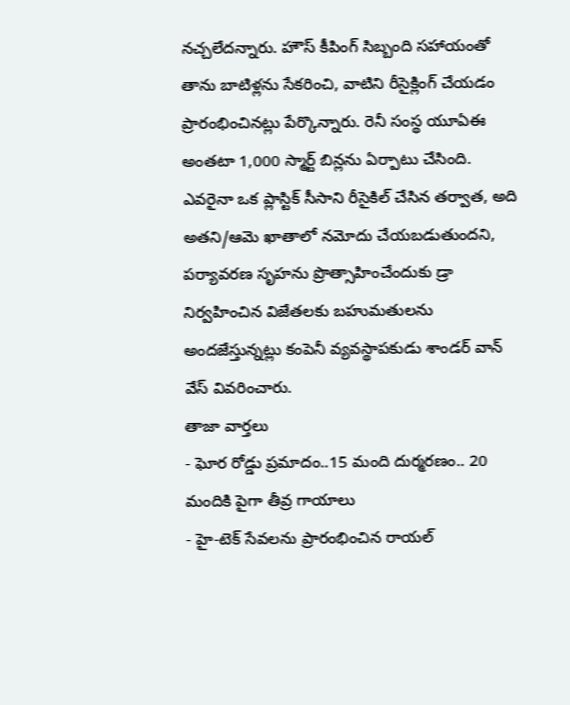నచ్చలేదన్నారు. హౌస్ కీపింగ్ సిబ్బంది సహాయంతో తాను బాటిళ్లను సేకరించి, వాటిని రీసైక్లింగ్ చేయడం ప్రారంభించినట్లు పేర్కొన్నారు. రెనీ సంస్థ యూఏఈ అంతటా 1,000 స్మార్ట్ బిన్లను ఏర్పాటు చేసింది. ఎవరైనా ఒక ప్లాస్టిక్ సీసాని రీసైకిల్ చేసిన తర్వాత, అది అతని/ఆమె ఖాతాలో నమోదు చేయబడుతుందని, పర్యావరణ సృహను ప్రొత్సాహించేందుకు డ్రా నిర్వహించిన విజేతలకు బహుమతులను అందజేస్తున్నట్లు కంపెనీ వ్యవస్థాపకుడు శాండర్ వాన్ వేస్ వివరించారు.
తాజా వార్తలు
- ఘోర రోడ్డు ప్రమాదం..15 మంది దుర్మరణం.. 20 మందికి పైగా తీవ్ర గాయాలు
- హై-టెక్ సేవలను ప్రారంభించిన రాయల్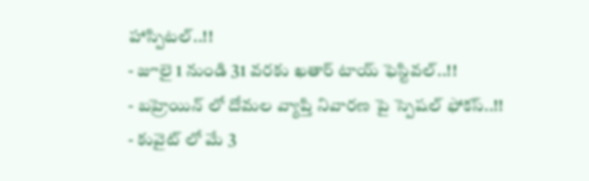హాస్పిటల్..!!
- జూలై 1 నుండి 31 వరకు ఖతార్ టాయ్ ఫెస్టివల్..!!
- బహ్రెయిన్ లో దోమల వ్యాప్తి నివారణ పై స్పెషల్ ఫోకస్..!!
- కువైట్ లో మే 3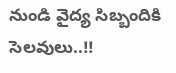నుండి వైద్య సిబ్బందికి సెలవులు..!!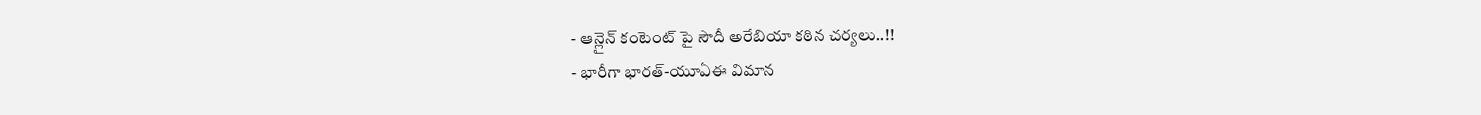- ఆన్లైన్ కంటెంట్ పై సౌదీ అరేబియా కఠిన చర్యలు..!!
- భారీగా భారత్-యూఏఈ విమాన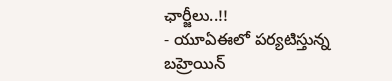ఛార్జీలు..!!
- యూఏఈలో పర్యటిస్తున్న బహ్రెయిన్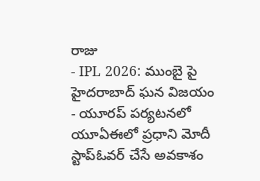రాజు
- IPL 2026: ముంబై పై హైదరాబాద్ ఘన విజయం
- యూరప్ పర్యటనలో యూఏఈలో ప్రధాని మోదీ స్టాప్ఓవర్ చేసే అవకాశం